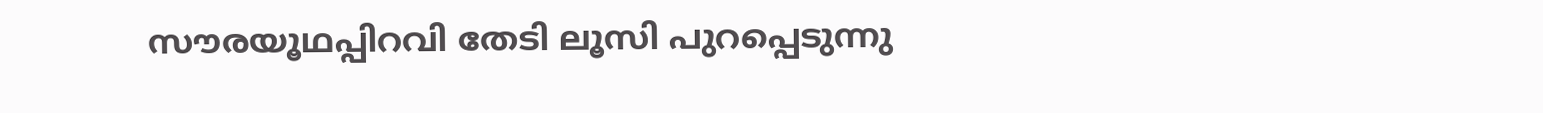സൗരയൂഥപ്പിറവി തേടി ലൂസി പുറപ്പെടുന്നു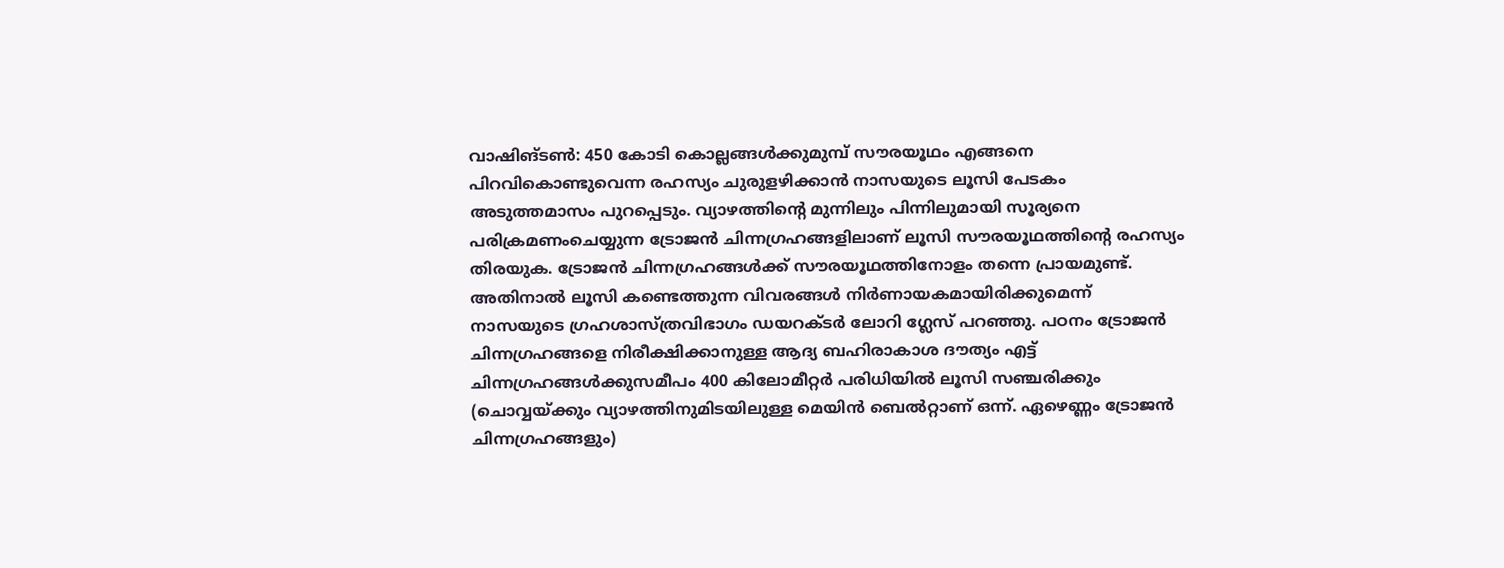വാഷിങ്ടൺ: 450 കോടി കൊല്ലങ്ങൾക്കുമുമ്പ് സൗരയൂഥം എങ്ങനെ പിറവികൊണ്ടുവെന്ന രഹസ്യം ചുരുളഴിക്കാൻ നാസയുടെ ലൂസി പേടകം അടുത്തമാസം പുറപ്പെടും. വ്യാഴത്തിന്റെ മുന്നിലും പിന്നിലുമായി സൂര്യനെ പരിക്രമണംചെയ്യുന്ന ട്രോജൻ ചിന്നഗ്രഹങ്ങളിലാണ് ലൂസി സൗരയൂഥത്തിന്റെ രഹസ്യം തിരയുക. ട്രോജൻ ചിന്നഗ്രഹങ്ങൾക്ക് സൗരയൂഥത്തിനോളം തന്നെ പ്രായമുണ്ട്. അതിനാൽ ലൂസി കണ്ടെത്തുന്ന വിവരങ്ങൾ നിർണായകമായിരിക്കുമെന്ന് നാസയുടെ ഗ്രഹശാസ്ത്രവിഭാഗം ഡയറക്ടർ ലോറി ഗ്ലേസ് പറഞ്ഞു. പഠനം ട്രോജൻ ചിന്നഗ്രഹങ്ങളെ നിരീക്ഷിക്കാനുള്ള ആദ്യ ബഹിരാകാശ ദൗത്യം എട്ട് ചിന്നഗ്രഹങ്ങൾക്കുസമീപം 400 കിലോമീറ്റർ പരിധിയിൽ ലൂസി സഞ്ചരിക്കും (ചൊവ്വയ്ക്കും വ്യാഴത്തിനുമിടയിലുള്ള മെയിൻ ബെൽറ്റാണ് ഒന്ന്. ഏഴെണ്ണം ട്രോജൻ ചിന്നഗ്രഹങ്ങളും)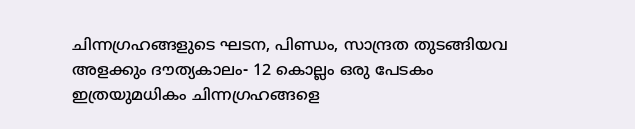ചിന്നഗ്രഹങ്ങളുടെ ഘടന, പിണ്ഡം, സാന്ദ്രത തുടങ്ങിയവ അളക്കും ദൗത്യകാലം- 12 കൊല്ലം ഒരു പേടകം ഇത്രയുമധികം ചിന്നഗ്രഹങ്ങളെ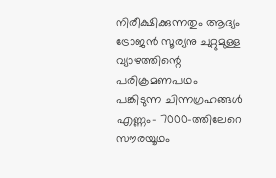നിരീക്ഷിക്കുന്നതും ആദ്യം ട്രോജൻ സൂര്യനു ചുറ്റുമുള്ള വ്യാഴത്തിന്റെ പരിക്രമണപഥം പങ്കിടുന്ന ചിന്നഗ്രഹങ്ങൾ എണ്ണം- 7000-ത്തിലേറെ സൗരയൂഥം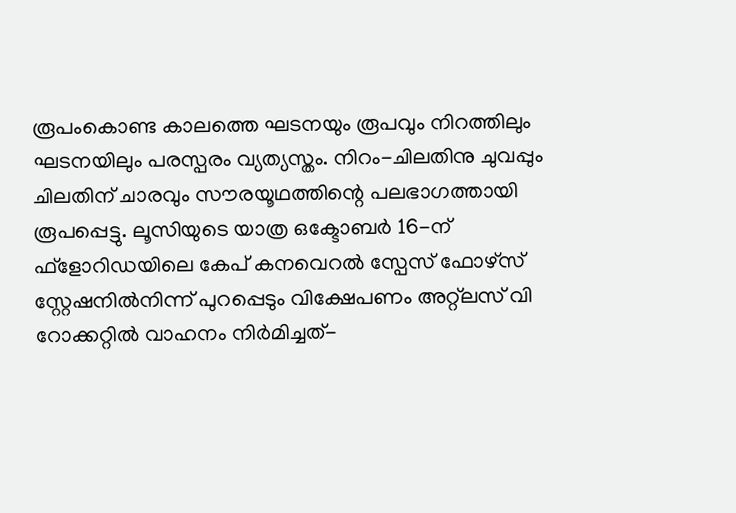രൂപംകൊണ്ട കാലത്തെ ഘടനയും രൂപവും നിറത്തിലും ഘടനയിലും പരസ്പരം വ്യത്യസ്തം. നിറം-ചിലതിനു ചുവപ്പും ചിലതിന് ചാരവും സൗരയൂഥത്തിന്റെ പലഭാഗത്തായി രൂപപ്പെട്ടു. ലൂസിയുടെ യാത്ര ഒക്ടോബർ 16-ന് ഫ്ളോറിഡയിലെ കേപ് കനവെറൽ സ്പേസ് ഫോഴ്സ് സ്റ്റേഷനിൽനിന്ന് പുറപ്പെടും വിക്ഷേപണം അറ്റ്ലസ് വി റോക്കറ്റിൽ വാഹനം നിർമിച്ചത്-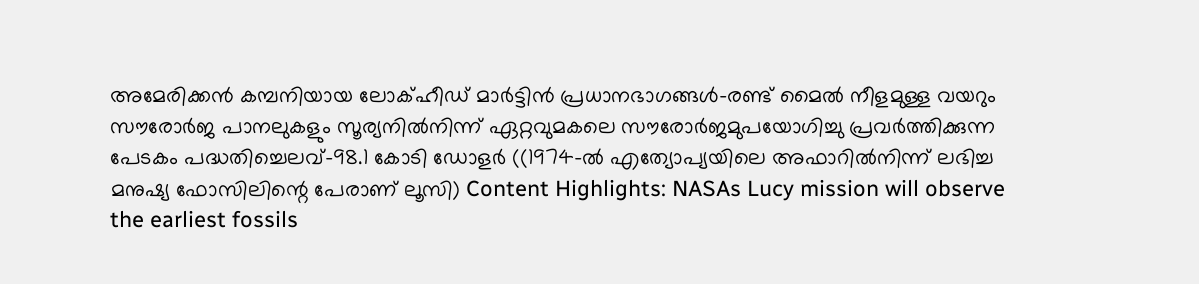അമേരിക്കൻ കമ്പനിയായ ലോക്ഹീഡ് മാർട്ടിൻ പ്രധാനഭാഗങ്ങൾ-രണ്ട് മൈൽ നീളമുള്ള വയറും സൗരോർജ പാനലുകളും സൂര്യനിൽനിന്ന് ഏറ്റവുമകലെ സൗരോർജമുപയോഗിച്ചു പ്രവർത്തിക്കുന്ന പേടകം പദ്ധതിച്ചെലവ്-98.1 കോടി ഡോളർ ((1974-ൽ എത്യോപ്യയിലെ അഫാറിൽനിന്ന് ലഭിച്ച മനുഷ്യ ഫോസിലിന്റെ പേരാണ് ലൂസി) Content Highlights: NASAs Lucy mission will observe the earliest fossils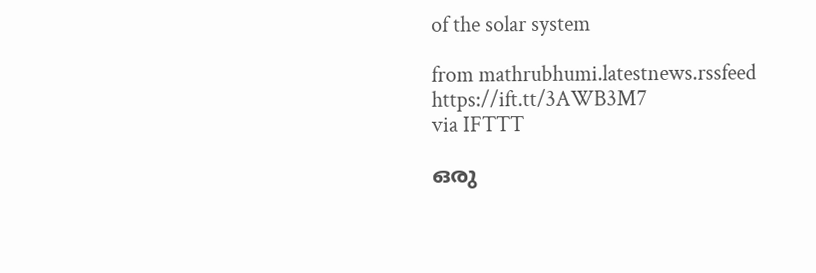of the solar system

from mathrubhumi.latestnews.rssfeed https://ift.tt/3AWB3M7
via IFTTT

ഒരു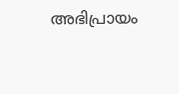അഭിപ്രായം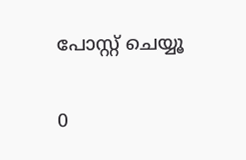പോസ്റ്റ് ചെയ്യൂ

0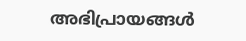അഭിപ്രായങ്ങള്‍